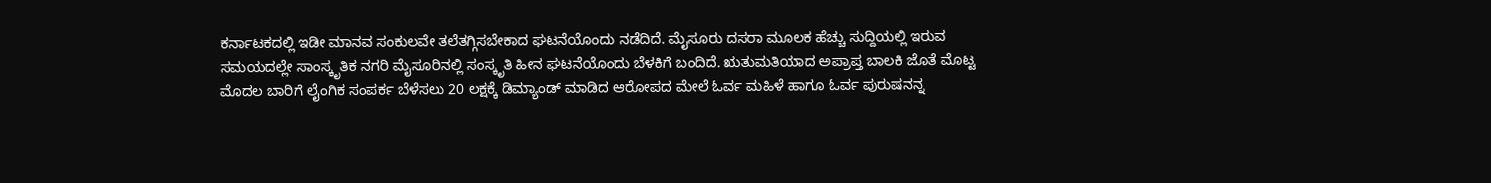ಕರ್ನಾಟಕದಲ್ಲಿ ಇಡೀ ಮಾನವ ಸಂಕುಲವೇ ತಲೆತಗ್ಗಿಸಬೇಕಾದ ಘಟನೆಯೊಂದು ನಡೆದಿದೆ. ಮೈಸೂರು ದಸರಾ ಮೂಲಕ ಹೆಚ್ಚು ಸುದ್ದಿಯಲ್ಲಿ ಇರುವ ಸಮಯದಲ್ಲೇ ಸಾಂಸ್ಕೃತಿಕ ನಗರಿ ಮೈಸೂರಿನಲ್ಲಿ ಸಂಸ್ಕೃತಿ ಹೀನ ಘಟನೆಯೊಂದು ಬೆಳಕಿಗೆ ಬಂದಿದೆ. ಋತುಮತಿಯಾದ ಅಪ್ರಾಪ್ತ ಬಾಲಕಿ ಜೊತೆ ಮೊಟ್ಟ ಮೊದಲ ಬಾರಿಗೆ ಲೈಂಗಿಕ ಸಂಪರ್ಕ ಬೆಳೆಸಲು 20 ಲಕ್ಷಕ್ಕೆ ಡಿಮ್ಯಾಂಡ್ ಮಾಡಿದ ಆರೋಪದ ಮೇಲೆ ಓರ್ವ ಮಹಿಳೆ ಹಾಗೂ ಓರ್ವ ಪುರುಷನನ್ನ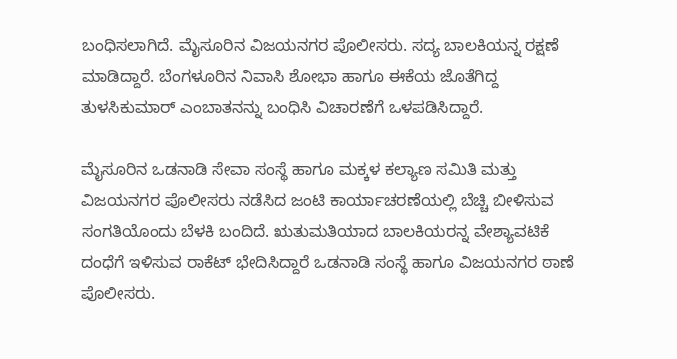ಬಂಧಿಸಲಾಗಿದೆ. ಮೈಸೂರಿನ ವಿಜಯನಗರ ಪೊಲೀಸರು. ಸದ್ಯ ಬಾಲಕಿಯನ್ನ ರಕ್ಷಣೆ ಮಾಡಿದ್ದಾರೆ. ಬೆಂಗಳೂರಿನ ನಿವಾಸಿ ಶೋಭಾ ಹಾಗೂ ಈಕೆಯ ಜೊತೆಗಿದ್ದ ತುಳಸಿಕುಮಾರ್ ಎಂಬಾತನನ್ನು ಬಂಧಿಸಿ ವಿಚಾರಣೆಗೆ ಒಳಪಡಿಸಿದ್ದಾರೆ.

ಮೈಸೂರಿನ ಒಡನಾಡಿ ಸೇವಾ ಸಂಸ್ಥೆ ಹಾಗೂ ಮಕ್ಕಳ ಕಲ್ಯಾಣ ಸಮಿತಿ ಮತ್ತು ವಿಜಯನಗರ ಪೊಲೀಸರು ನಡೆಸಿದ ಜಂಟಿ ಕಾರ್ಯಾಚರಣೆಯಲ್ಲಿ ಬೆಚ್ಚಿ ಬೀಳಿಸುವ ಸಂಗತಿಯೊಂದು ಬೆಳಕಿ ಬಂದಿದೆ. ಋತುಮತಿಯಾದ ಬಾಲಕಿಯರನ್ನ ವೇಶ್ಯಾವಟಿಕೆ ದಂಧೆಗೆ ಇಳಿಸುವ ರಾಕೆಟ್ ಭೇದಿಸಿದ್ದಾರೆ ಒಡನಾಡಿ ಸಂಸ್ಥೆ ಹಾಗೂ ವಿಜಯನಗರ ಠಾಣೆ ಪೊಲೀಸರು.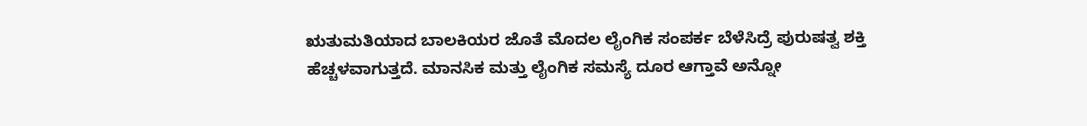ಋತುಮತಿಯಾದ ಬಾಲಕಿಯರ ಜೊತೆ ಮೊದಲ ಲೈಂಗಿಕ ಸಂಪರ್ಕ ಬೆಳೆಸಿದ್ರೆ ಪುರುಷತ್ವ ಶಕ್ತಿ ಹೆಚ್ಚಳವಾಗುತ್ತದೆ. ಮಾನಸಿಕ ಮತ್ತು ಲೈಂಗಿಕ ಸಮಸ್ಯೆ ದೂರ ಆಗ್ತಾವೆ ಅನ್ನೋ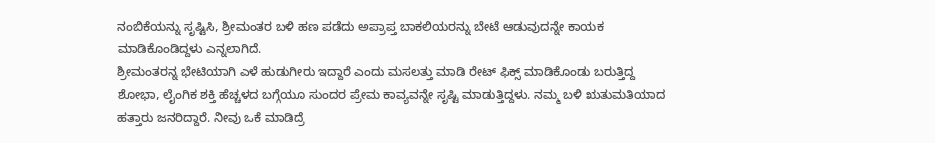ನಂಬಿಕೆಯನ್ನು ಸೃಷ್ಟಿಸಿ, ಶ್ರೀಮಂತರ ಬಳಿ ಹಣ ಪಡೆದು ಅಪ್ರಾಪ್ತ ಬಾಕಲಿಯರನ್ನು ಬೇಟೆ ಆಡುವುದನ್ನೇ ಕಾಯಕ ಮಾಡಿಕೊಂಡಿದ್ದಳು ಎನ್ನಲಾಗಿದೆ.
ಶ್ರೀಮಂತರನ್ನ ಭೇಟಿಯಾಗಿ ಎಳೆ ಹುಡುಗೀರು ಇದ್ದಾರೆ ಎಂದು ಮಸಲತ್ತು ಮಾಡಿ ರೇಟ್ ಫಿಕ್ಸ್ ಮಾಡಿಕೊಂಡು ಬರುತ್ತಿದ್ದ ಶೋಭಾ, ಲೈಂಗಿಕ ಶಕ್ತಿ ಹೆಚ್ಚಳದ ಬಗ್ಗೆಯೂ ಸುಂದರ ಪ್ರೇಮ ಕಾವ್ಯವನ್ನೇ ಸೃಷ್ಟಿ ಮಾಡುತ್ತಿದ್ದಳು. ನಮ್ಮ ಬಳಿ ಋತುಮತಿಯಾದ ಹತ್ತಾರು ಜನರಿದ್ದಾರೆ. ನೀವು ಒಕೆ ಮಾಡಿದ್ರೆ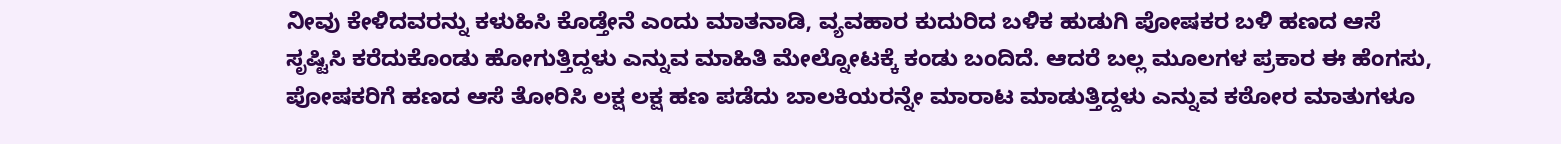ನೀವು ಕೇಳಿದವರನ್ನು ಕಳುಹಿಸಿ ಕೊಡ್ತೇನೆ ಎಂದು ಮಾತನಾಡಿ, ವ್ಯವಹಾರ ಕುದುರಿದ ಬಳಿಕ ಹುಡುಗಿ ಪೋಷಕರ ಬಳಿ ಹಣದ ಆಸೆ ಸೃಷ್ಟಿಸಿ ಕರೆದುಕೊಂಡು ಹೋಗುತ್ತಿದ್ದಳು ಎನ್ನುವ ಮಾಹಿತಿ ಮೇಲ್ನೋಟಕ್ಕೆ ಕಂಡು ಬಂದಿದೆ. ಆದರೆ ಬಲ್ಲ ಮೂಲಗಳ ಪ್ರಕಾರ ಈ ಹೆಂಗಸು, ಪೋಷಕರಿಗೆ ಹಣದ ಆಸೆ ತೋರಿಸಿ ಲಕ್ಷ ಲಕ್ಷ ಹಣ ಪಡೆದು ಬಾಲಕಿಯರನ್ನೇ ಮಾರಾಟ ಮಾಡುತ್ತಿದ್ದಳು ಎನ್ನುವ ಕಠೋರ ಮಾತುಗಳೂ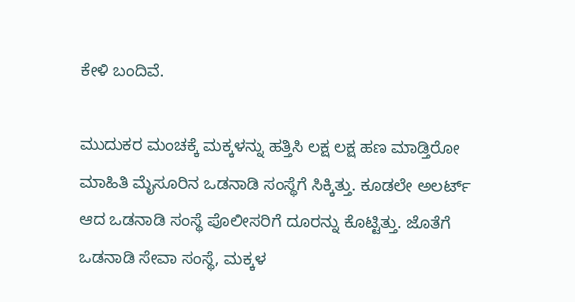ಕೇಳಿ ಬಂದಿವೆ.

ಮುದುಕರ ಮಂಚಕ್ಕೆ ಮಕ್ಕಳನ್ನು ಹತ್ತಿಸಿ ಲಕ್ಷ ಲಕ್ಷ ಹಣ ಮಾಡ್ತಿರೋ ಮಾಹಿತಿ ಮೈಸೂರಿನ ಒಡನಾಡಿ ಸಂಸ್ಥೆಗೆ ಸಿಕ್ಕಿತ್ತು. ಕೂಡಲೇ ಅಲರ್ಟ್ ಆದ ಒಡನಾಡಿ ಸಂಸ್ಥೆ ಪೊಲೀಸರಿಗೆ ದೂರನ್ನು ಕೊಟ್ಟಿತ್ತು. ಜೊತೆಗೆ ಒಡನಾಡಿ ಸೇವಾ ಸಂಸ್ಥೆ, ಮಕ್ಕಳ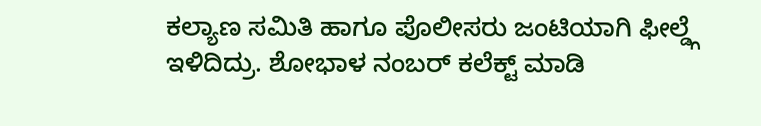ಕಲ್ಯಾಣ ಸಮಿತಿ ಹಾಗೂ ಪೊಲೀಸರು ಜಂಟಿಯಾಗಿ ಫೀಲ್ಡ್ಗೆ ಇಳಿದಿದ್ರು. ಶೋಭಾಳ ನಂಬರ್ ಕಲೆಕ್ಟ್ ಮಾಡಿ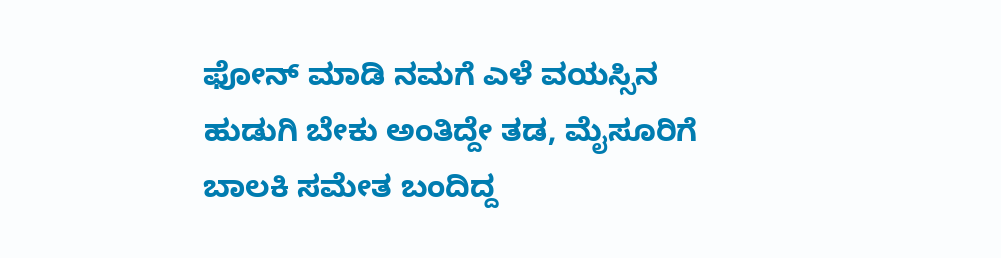ಫೋನ್ ಮಾಡಿ ನಮಗೆ ಎಳೆ ವಯಸ್ಸಿನ ಹುಡುಗಿ ಬೇಕು ಅಂತಿದ್ದೇ ತಡ, ಮೈಸೂರಿಗೆ ಬಾಲಕಿ ಸಮೇತ ಬಂದಿದ್ದ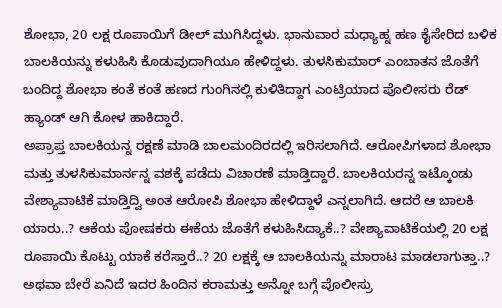ಶೋಭಾ, 20 ಲಕ್ಷ ರೂಪಾಯಿಗೆ ಡೀಲ್ ಮುಗಿಸಿದ್ದಳು. ಭಾನುವಾರ ಮಧ್ಯಾಹ್ನ ಹಣ ಕೈಸೇರಿದ ಬಳಿಕ ಬಾಲಕಿಯನ್ನು ಕಳುಹಿಸಿ ಕೊಡುವುದಾಗಿಯೂ ಹೇಳಿದ್ದಳು. ತುಳಸಿಕುಮಾರ್ ಎಂಬಾತನ ಜೊತೆಗೆ ಬಂದಿದ್ದ ಶೋಭಾ ಕಂತೆ ಕಂತೆ ಹಣದ ಗುಂಗಿನಲ್ಲಿ ಕುಳಿತಿದ್ದಾಗ ಎಂಟ್ರಿಯಾದ ಪೊಲೀಸರು ರೆಡ್ ಹ್ಯಾಂಡ್ ಆಗಿ ಕೋಳ ಹಾಕಿದ್ದಾರೆ.
ಅಪ್ರಾಪ್ತ ಬಾಲಕಿಯನ್ನ ರಕ್ಷಣೆ ಮಾಡಿ ಬಾಲಮಂದಿರದಲ್ಲಿ ಇರಿಸಲಾಗಿದೆ. ಆರೋಪಿಗಳಾದ ಶೋಭಾ ಮತ್ತು ತುಳಸಿಕುಮಾರ್ನನ್ನ ವಶಕ್ಕೆ ಪಡೆದು ವಿಚಾರಣೆ ಮಾಡ್ತಿದ್ದಾರೆ. ಬಾಲಕಿಯರನ್ನ ಇಟ್ಕೊಂಡು ವೇಶ್ಯಾವಾಟಿಕೆ ಮಾಡ್ತಿದ್ವಿ ಅಂತ ಆರೋಪಿ ಶೋಭಾ ಹೇಳಿದ್ದಾಳೆ ಎನ್ನಲಾಗಿದೆ. ಆದರೆ ಆ ಬಾಲಕಿ ಯಾರು..? ಆಕೆಯ ಪೋಷಕರು ಈಕೆಯ ಜೊತೆಗೆ ಕಳುಹಿಸಿದ್ಯಾಕೆ..? ವೇಶ್ಯಾವಾಟಿಕೆಯಲ್ಲಿ 20 ಲಕ್ಷ ರೂಪಾಯಿ ಕೊಟ್ಟು ಯಾಕೆ ಕರೆಸ್ತಾರೆ..? 20 ಲಕ್ಷಕ್ಕೆ ಆ ಬಾಲಕಿಯನ್ನು ಮಾರಾಟ ಮಾಡಲಾಗುತ್ತಾ..? ಅಥವಾ ಬೇರೆ ಏನಿದೆ ಇದರ ಹಿಂದಿನ ಕರಾಮತ್ತು ಅನ್ನೋ ಬಗ್ಗೆ ಪೊಲೀಸ್ರು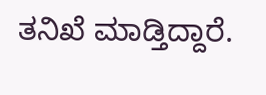ತನಿಖೆ ಮಾಡ್ತಿದ್ದಾರೆ.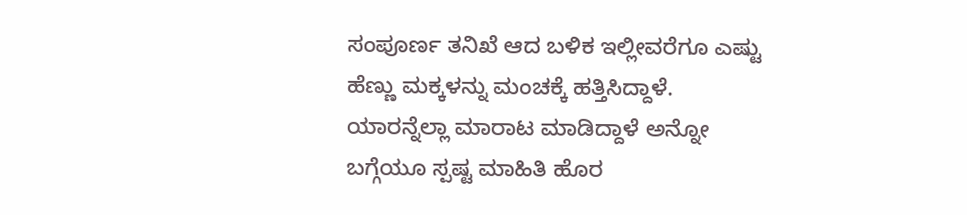ಸಂಪೂರ್ಣ ತನಿಖೆ ಆದ ಬಳಿಕ ಇಲ್ಲೀವರೆಗೂ ಎಷ್ಟು ಹೆಣ್ಣು ಮಕ್ಕಳನ್ನು ಮಂಚಕ್ಕೆ ಹತ್ತಿಸಿದ್ದಾಳೆ. ಯಾರನ್ನೆಲ್ಲಾ ಮಾರಾಟ ಮಾಡಿದ್ದಾಳೆ ಅನ್ನೋ ಬಗ್ಗೆಯೂ ಸ್ಪಷ್ಟ ಮಾಹಿತಿ ಹೊರ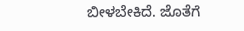ಬೀಳಬೇಕಿದೆ. ಜೊತೆಗೆ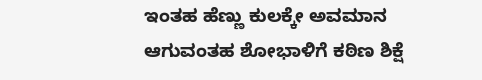ಇಂತಹ ಹೆಣ್ಣು ಕುಲಕ್ಕೇ ಅವಮಾನ ಆಗುವಂತಹ ಶೋಭಾಳಿಗೆ ಕಠಿಣ ಶಿಕ್ಷೆ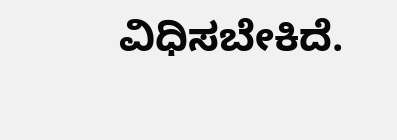ವಿಧಿಸಬೇಕಿದೆ.